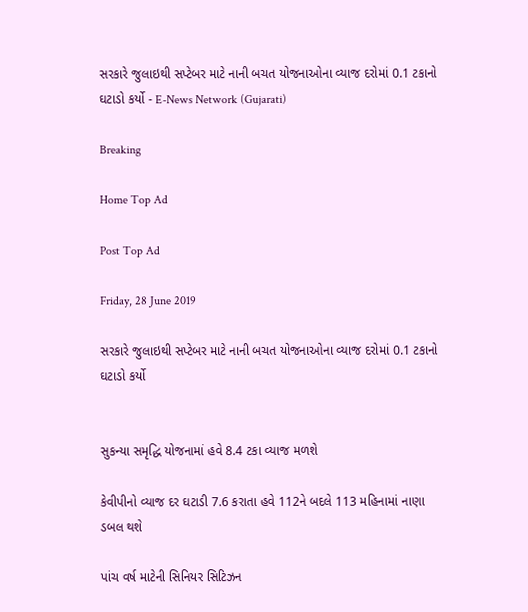સરકારે જુલાઇથી સપ્ટેબર માટે નાની બચત યોજનાઓના વ્યાજ દરોમાં 0.1 ટકાનો ઘટાડો કર્યો - E-News Network (Gujarati)

Breaking

Home Top Ad

Post Top Ad

Friday, 28 June 2019

સરકારે જુલાઇથી સપ્ટેબર માટે નાની બચત યોજનાઓના વ્યાજ દરોમાં 0.1 ટકાનો ઘટાડો કર્યો


સુકન્યા સમૃદ્ધિ યોજનામાં હવે 8.4 ટકા વ્યાજ મળશે

કેવીપીનો વ્યાજ દર ઘટાડી 7.6 કરાતા હવે 112ને બદલે 113 મહિનામાં નાણા ડબલ થશે

પાંચ વર્ષ માટેની સિનિયર સિટિઝન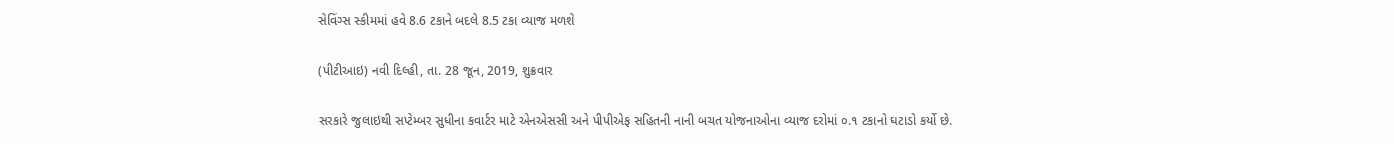સેવિંગ્સ સ્કીમમાં હવે 8.6 ટકાને બદલે 8.5 ટકા વ્યાજ મળશે

(પીટીઆઇ) નવી દિલ્હી, તા. 28 જૂન, 2019, શુક્રવાર

સરકારે જુલાઇથી સપ્ટેમ્બર સુધીના કવાર્ટર માટે એનએસસી અને પીપીએફ સહિતની નાની બચત યોજનાઓના વ્યાજ દરોમાં ૦.૧ ટકાનો ઘટાડો કર્યો છે.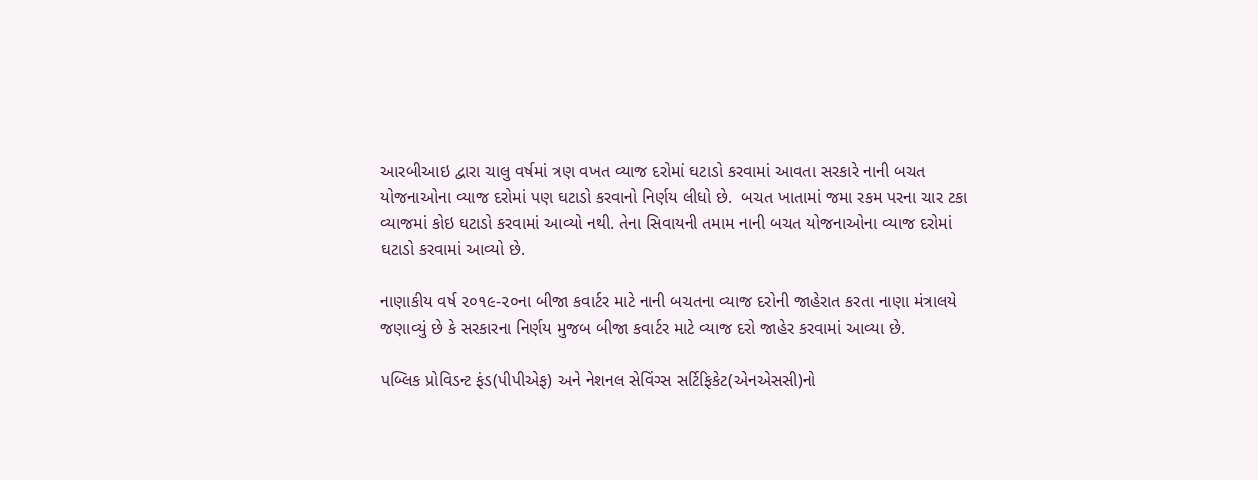આરબીઆઇ દ્વારા ચાલુ વર્ષમાં ત્રણ વખત વ્યાજ દરોમાં ઘટાડો કરવામાં આવતા સરકારે નાની બચત યોજનાઓના વ્યાજ દરોમાં પણ ઘટાડો કરવાનો નિર્ણય લીધો છે.  બચત ખાતામાં જમા રકમ પરના ચાર ટકા વ્યાજમાં કોઇ ઘટાડો કરવામાં આવ્યો નથી. તેના સિવાયની તમામ નાની બચત યોજનાઓના વ્યાજ દરોમાં ઘટાડો કરવામાં આવ્યો છે.

નાણાકીય વર્ષ ૨૦૧૯-૨૦ના બીજા કવાર્ટર માટે નાની બચતના વ્યાજ દરોની જાહેરાત કરતા નાણા મંત્રાલયે જણાવ્યું છે કે સરકારના નિર્ણય મુજબ બીજા કવાર્ટર માટે વ્યાજ દરો જાહેર કરવામાં આવ્યા છે.

પબ્લિક પ્રોવિડન્ટ ફંડ(પીપીએફ) અને નેશનલ સેવિંગ્સ સર્ટિફિકેટ(એનએસસી)નો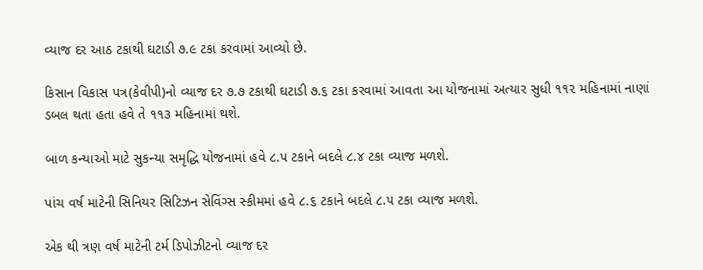વ્યાજ દર આઠ ટકાથી ઘટાડી ૭.૯ ટકા કરવામાં આવ્યો છે.

કિસાન વિકાસ પત્ર(કેવીપી)નો વ્યાજ દર ૭.૭ ટકાથી ઘટાડી ૭.૬ ટકા કરવામાં આવતા આ યોજનામાં અત્યાર સુધી ૧૧૨ મહિનામાં નાણાં ડબલ થતા હતા હવે તે ૧૧૩ મહિનામાં થશે.

બાળ કન્યાઓ માટે સુકન્યા સમૃદ્ધિ યોજનામાં હવે ૮.૫ ટકાને બદલે ૮.૪ ટકા વ્યાજ મળશે.

પાંચ વર્ષ માટેની સિનિયર સિટિઝન સેવિંગ્સ સ્કીમમાં હવે ૮.૬ ટકાને બદલે ૮.૫ ટકા વ્યાજ મળશે.

એક થી ત્રણ વર્ષ માટેની ટર્મ ડિપોઝીટનો વ્યાજ દર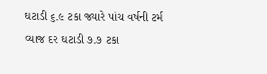ઘટાડી ૬.૯ ટકા જ્યારે પાંચ વર્ષની ટર્મ વ્યાજ દર ઘટાડી ૭.૭ ટકા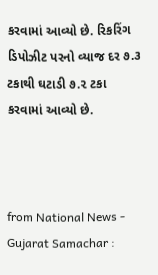કરવામાં આવ્યો છે. રિકરિંગ ડિપોઝીટ પરનો વ્યાજ દર ૭.૩ ટકાથી ઘટાડી ૭.૨ ટકા કરવામાં આવ્યો છે.



from National News - Gujarat Samachar :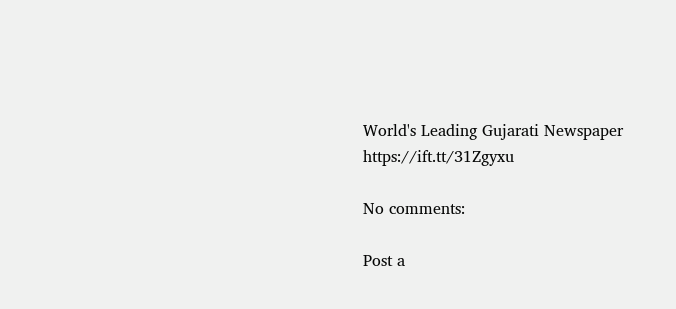World's Leading Gujarati Newspaper https://ift.tt/31Zgyxu

No comments:

Post a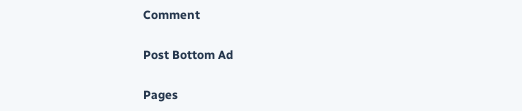Comment

Post Bottom Ad

Pages